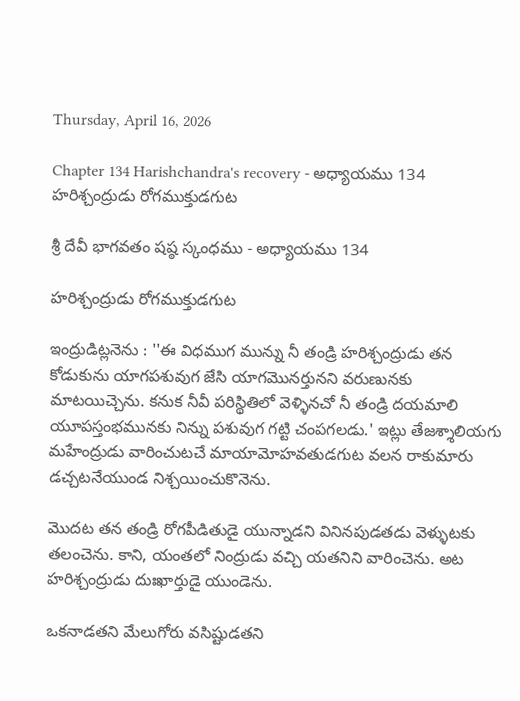Thursday, April 16, 2026

Chapter 134 Harishchandra's recovery - అధ్యాయము 134 హరిశ్చంద్రుడు రోగముక్తుడగుట

శ్రీ దేవీ భాగవతం షష్ఠ స్కంధము - అధ్యాయము 134

హరిశ్చంద్రుడు రోగముక్తుడగుట

ఇంద్రుడిట్లనెను : ''ఈ విధముగ మున్ను నీ తండ్రి హరిశ్చంద్రుడు తన కోడుకును యాగపశువుగ జేసి యాగమొనర్తునని వరుణునకు మాటయిచ్చెను. కనుక నీవీ పరిస్థితిలో వెళ్ళినచో నీ తండ్రి దయమాలి యూపస్తంభమునకు నిన్ను పశువుగ గట్టి చంపగలడు.' ఇట్లు తేజశ్శాలియగు మహేంద్రుడు వారించుటచే మాయామోహవతుడగుట వలన రాకుమారు డచ్చటనేయుండ నిశ్చయించుకొనెను.

మొదట తన తండ్రి రోగపీడితుడై యున్నాడని వినినపుడతడు వెళ్ళుటకు తలంచెను. కాని, యంతలో నింద్రుడు వచ్చి యతనిని వారించెను. అట హరిశ్చంద్రుడు దుఃఖార్తుడై యుండెను.

ఒకనాడతని మేలుగోరు వసిష్టుడతని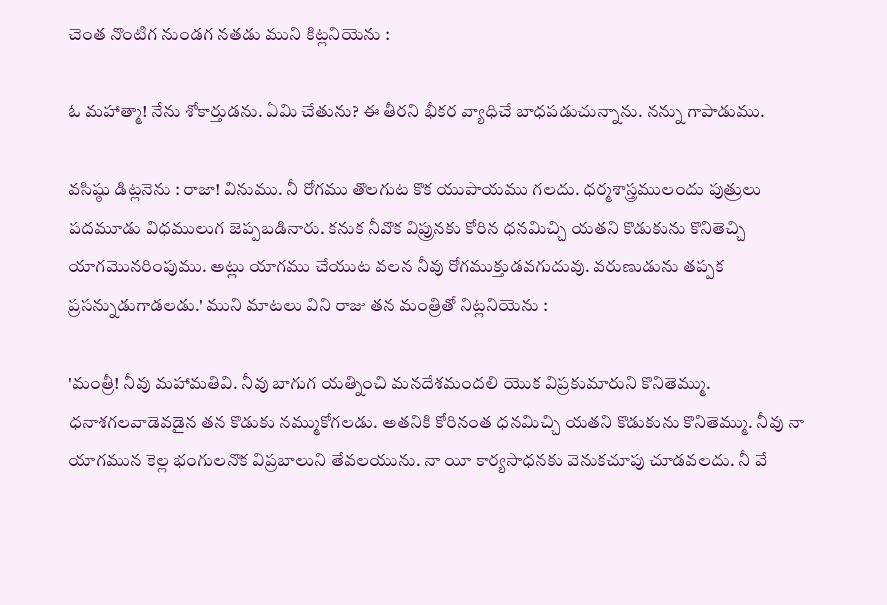చెంత నొంటిగ నుండగ నతడు ముని కిట్లనియెను :

ఓ మహాత్మా! నేను శోకార్తుడను. ఏమి చేతును? ఈ తీరని భీకర వ్యాధిచే బాధపడుచున్నాను. నన్ను గాపాడుము.

వసిష్ఠు డిట్లనెను : రాజా! వినుము. నీ రోగము తొలగుట కొక యుపాయము గలదు. ధర్మశాస్త్రములందు పుత్రులు పదమూడు విధములుగ జెప్పబడినారు. కనుక నీవొక విప్రునకు కోరిన ధనమిచ్చి యతని కొడుకును కొనితెచ్చి యాగమొనరింపుము. అట్లు యాగము చేయుట వలన నీవు రోగముక్తుడవగుదువు. వరుణుడును తప్పక ప్రసన్నుడుగాడలడు.' ముని మాటలు విని రాజు తన మంత్రితో నిట్లనియెను :

'మంత్రీ! నీవు మహామతివి. నీవు బాగుగ యత్నించి మనదేశమందలి యొక విప్రకుమారుని కొనితెమ్ము. ధనాశగలవాడెవడైన తన కొడుకు నమ్ముకోగలడు. అతనికి కోరినంత ధనమిచ్చి యతని కొడుకును కొనితెమ్ము. నీవు నా యాగమున కెల్ల భంగులనొక విప్రబాలుని తేవలయును. నా యీ కార్యసాధనకు వెనుకచూపు చూడవలదు. నీ వే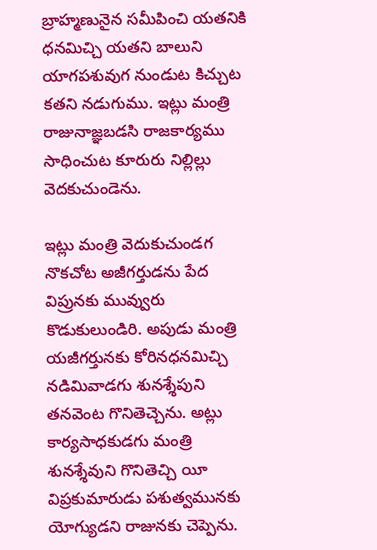బ్రాహ్మణునైన సమీపించి యతనికి ధనమిచ్చి యతని బాలుని యాగపశువుగ నుండుట కిచ్చుట కతని నడుగుము. ఇట్లు మంత్రి రాజునాజ్ఞబడసి రాజకార్యము సాధించుట కూరురు నిల్లిల్లు వెదకుచుండెను.

ఇట్లు మంత్రి వెదుకుచుండగ నొకచోట అజీగర్తుడను పేద విప్రునకు మువ్వురు కొడుకులుండిరి. అపుడు మంత్రి యజీగర్తునకు కోరినధనమిచ్చి నడిమివాడగు శునశ్శేపుని తనవెంట గొనితెచ్చెను. అట్లు కార్యసాధకుడగు మంత్రి శునశ్శేవుని గొనితెచ్చి యీ విప్రకుమారుడు పశుత్వమునకు యోగ్యుడని రాజునకు చెప్పెను.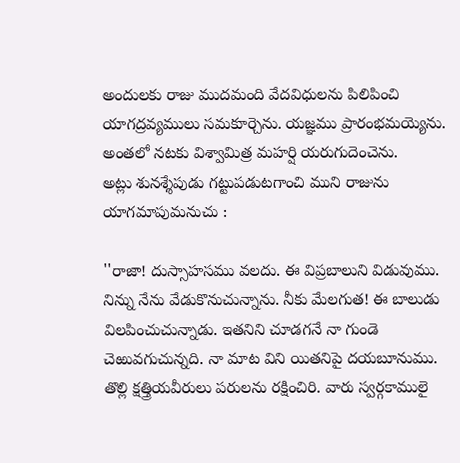అందులకు రాజు ముదమంది వేదవిధులను పిలిపించి యాగద్రవ్యములు సమకూర్చెను. యజ్ఞము ప్రారంభమయ్యెను. అంతలో నటకు విశ్వామిత్ర మహర్షి యరుగుదెంచెను.
అట్లు శునశ్శేపుడు గట్టుపడుటగాంచి ముని రాజును యాగమాపుమనుచు :

''రాజా! దుస్సాహసము వలదు. ఈ విప్రబాలుని విడువుము. నిన్ను నేను వేడుకొనుచున్నాను. నీకు మేలగుత! ఈ బాలుడు విలపించుచున్నాడు. ఇతనిని చూడగనే నా గుండె చెఱువగుచున్నది. నా మాట విని యితనిపై దయబూనుము. తొల్లి క్షత్త్రియవీరులు పరులను రక్షించిరి. వారు స్వర్గకాములై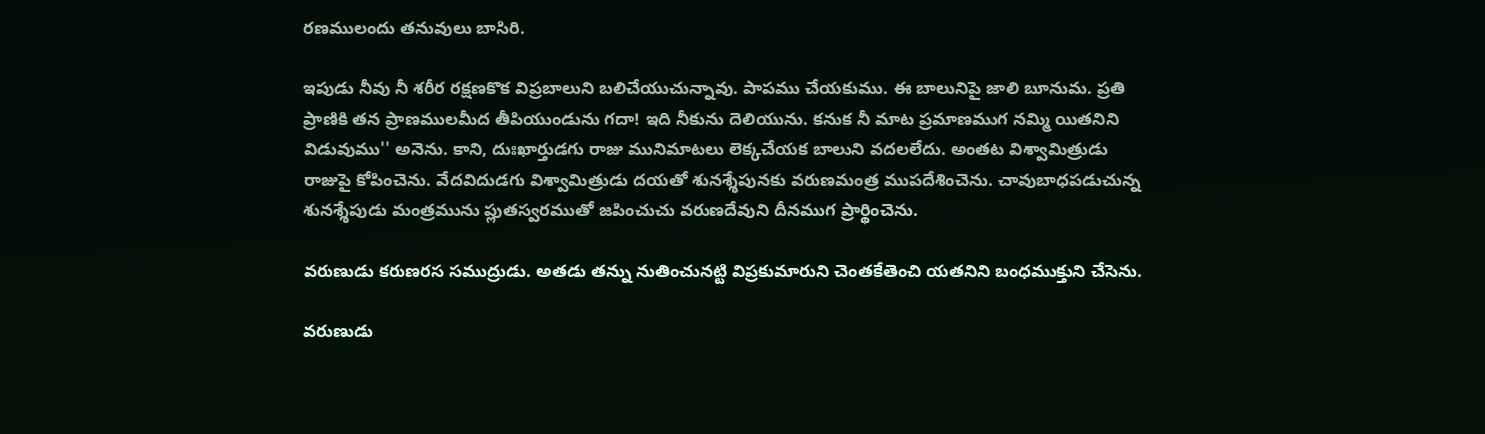రణములందు తనువులు బాసిరి.

ఇపుడు నీవు నీ శరీర రక్షణకొక విప్రబాలుని బలిచేయుచున్నావు. పాపము చేయకుము. ఈ బాలునిపై జాలి బూనుమ. ప్రతి ప్రాణికి తన ప్రాణములమీద తీపియుండును గదా! ఇది నీకును దెలియును. కనుక నీ మాట ప్రమాణముగ నమ్మి యితనిని విడువుము'' అనెను. కాని, దుఃఖార్తుడగు రాజు మునిమాటలు లెక్కచేయక బాలుని వదలలేదు. అంతట విశ్వామిత్రుడు రాజుపై కోపించెను. వేదవిదుడగు విశ్వామిత్రుడు దయతో శునశ్శేపునకు వరుణమంత్ర ముపదేశించెను. చావుబాధపడుచున్న శునశ్శేపుడు మంత్రమును ప్లుతస్వరముతో జపించుచు వరుణదేవుని దీనముగ ప్రార్థించెను.

వరుణుడు కరుణరస సముద్రుడు. అతడు తన్ను నుతించునట్టి విప్రకుమారుని చెంతకేతెంచి యతనిని బంధముక్తుని చేసెను.

వరుణుడు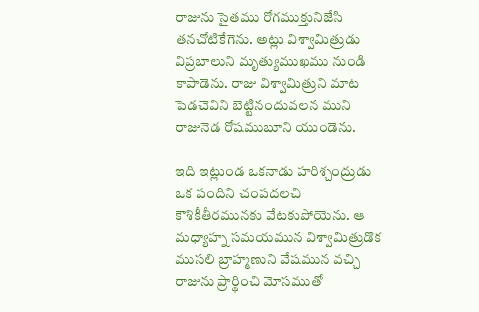రాజును సైతము రోగముక్తునిజేసి తనచోటికేగెను. అట్లు విశ్వామిత్రుడు విప్రబాలుని మృత్యుముఖము నుండి కాపాడెను. రాజు విశ్వామిత్రుని మాట పెడచెవిని బెట్టినందువలన ముని రాజునెడ రోషముబూని యుండెను.

ఇది ఇట్లుండ ఒకనాడు హరిశ్చంద్రుడు ఒక పందిని చంపదలచి కౌశికీతీరమునకు వేటకుపోయెను. ఆ మధ్యాహ్న సమయమున విశ్వామిత్రుడొక ముసలి బ్రాహ్మణుని వేషమున వచ్చి రాజును ప్రార్థించి మోసముతో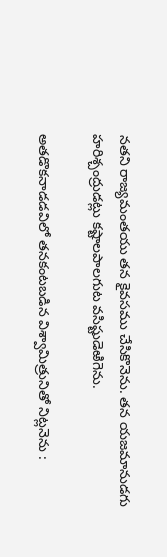నతని రాజ్యమంతయు తన కైవసము చేసికొనెను. తన యజమానుడగు హరిశ్చంద్రుడట్లు కష్టాలపాలగుట వసిష్టుడెఱిగెను.

అతడొకనాడడవిలో తనకంటబడిన విశ్వామిత్రునితో నిట్లనెను :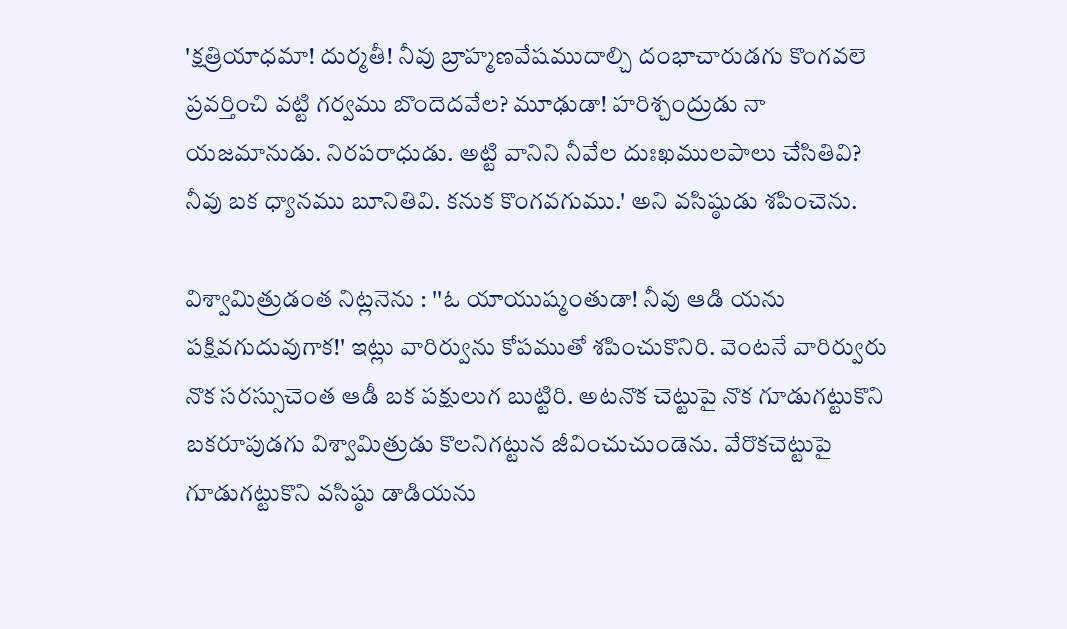'క్షత్రియాధమా! దుర్మతీ! నీవు బ్రాహ్మణవేషముదాల్చి దంభాచారుడగు కొంగవలె ప్రవర్తించి వట్టి గర్వము బొందెదవేల? మూఢుడా! హరిశ్చంద్రుడు నా యజమానుడు. నిరపరాధుడు. అట్టి వానిని నీవేల దుఃఖములపాలు చేసితివి? నీవు బక ధ్యానము బూనితివి. కనుక కొంగవగుము.' అని వసిష్ఠుడు శపించెను.

విశ్వామిత్రుడంత నిట్లనెను : ''ఓ యాయుష్మంతుడా! నీవు ఆడి యను పక్షివగుదువుగాక!' ఇట్లు వారిర్వును కోపముతో శపించుకొనిరి. వెంటనే వారిర్వురు నొక సరస్సుచెంత ఆడీ బక పక్షులుగ బుట్టిరి. అటనొక చెట్టుపై నొక గూడుగట్టుకొని బకరూపుడగు విశ్వామిత్రుడు కొలనిగట్టున జీవించుచుండెను. వేరొకచెట్టుపై గూడుగట్టుకొని వసిష్ఠు డాడియను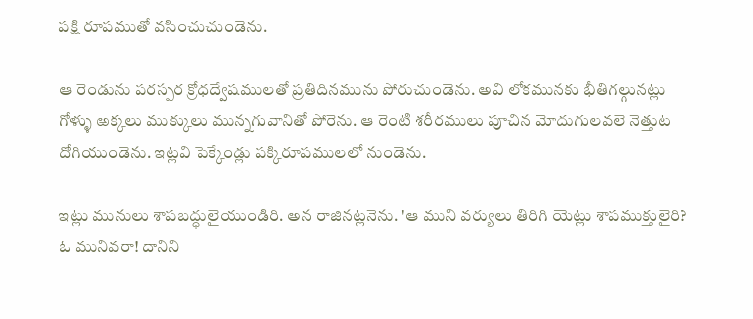పక్షి రూపముతో వసించుచుండెను.

ఆ రెండును పరస్పర క్రోధద్వేషములతో ప్రతిదినమును పోరుచుండెను. అవి లోకమునకు భీతిగల్గునట్లు గోళ్ళు ఱక్కలు ముక్కులు మున్నగువానితో పోరెను. ఆ రెంటి శరీరములు పూచిన మోదుగులవలె నెత్తుట దోగియుండెను. ఇట్లవి పెక్కేండ్లు పక్కిరూపములలో నుండెను.

ఇట్లు మునులు శాపబద్ధులైయుండిరి. అన రాజినట్లనెను. 'ఆ ముని వర్యులు తిరిగి యెట్లు శాపముక్తులైరి? ఓ మునివరా! దానిని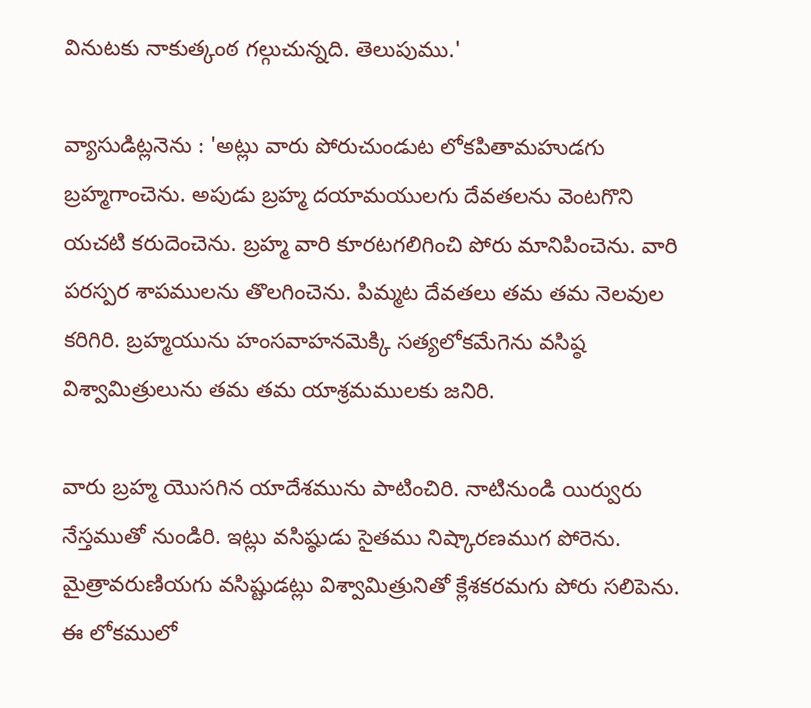వినుటకు నాకుత్కంఠ గల్గుచున్నది. తెలుపుము.'

వ్యాసుడిట్లనెను : 'అట్లు వారు పోరుచుండుట లోకపితామహుడగు బ్రహ్మగాంచెను. అపుడు బ్రహ్మ దయామయులగు దేవతలను వెంటగొని యచటి కరుదెంచెను. బ్రహ్మ వారి కూరటగలిగించి పోరు మానిపించెను. వారి పరస్పర శాపములను తొలగించెను. పిమ్మట దేవతలు తమ తమ నెలవుల కరిగిరి. బ్రహ్మయును హంసవాహనమెక్కి సత్యలోకమేగెను వసిష్ఠ విశ్వామిత్రులును తమ తమ యాశ్రమములకు జనిరి.

వారు బ్రహ్మ యొసగిన యాదేశమును పాటించిరి. నాటినుండి యిర్వురు నేస్తముతో నుండిరి. ఇట్లు వసిష్ఠుడు సైతము నిష్కారణముగ పోరెను. మైత్రావరుణియగు వసిష్టుడట్లు విశ్వామిత్రునితో క్లేశకరమగు పోరు సలిపెను. ఈ లోకములో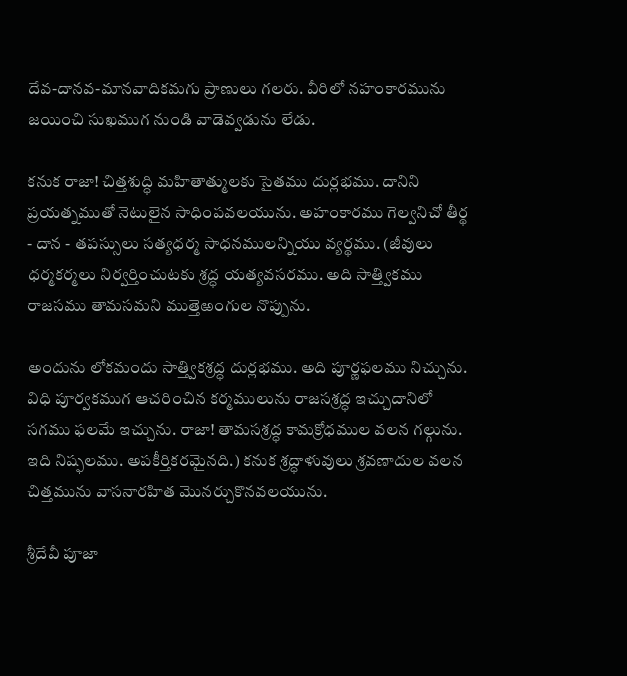దేవ-దానవ-మానవాదికమగు ప్రాణులు గలరు. వీరిలో నహంకారమును జయించి సుఖముగ నుండి వాడెవ్వడును లేడు.

కనుక రాజా! చిత్తశుద్ధి మహితాత్ములకు సైతము దుర్లభము. దానిని ప్రయత్నముతో నెటులైన సాధింపవలయును. అహంకారము గెల్వనిచో తీర్థ - దాన - తపస్సులు సత్యధర్మ సాధనములన్నియు వ్యర్థము. (జీవులు ధర్మకర్మలు నిర్వర్తించుటకు శ్రద్ధ యత్యవసరము. అది సాత్త్వికము రాజసము తామసమని ముత్తెఱంగుల నొప్పును.

అందును లోకమందు సాత్త్వికశ్రద్ధ దుర్లభము. అది పూర్ణఫలము నిచ్చును. విధి పూర్వకముగ ఆచరించిన కర్మములును రాజసశ్రద్ధ ఇచ్చుదానిలో సగము ఫలమే ఇచ్చును. రాజా! తామసశ్రద్ధ కామక్రోధముల వలన గల్గును. ఇది నిష్ఫలము. అపకీర్తికరమైనది.) కనుక శ్రద్ధాళువులు శ్రవణాదుల వలన చిత్తమును వాసనారహిత మొనర్చుకొనవలయును.

శ్రీదేవీ పూజా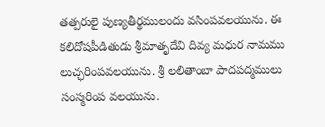తత్పరులై పుణ్యతీర్థములందు వసింపవలయును. ఈ కలిదోషపీడితుడు శ్రీమాతృదేవి దివ్య మధుర నామము లుచ్ఛరింపవలయును. శ్రీ లలితాంబా పాదపద్మములు సంస్మరింప వలయును.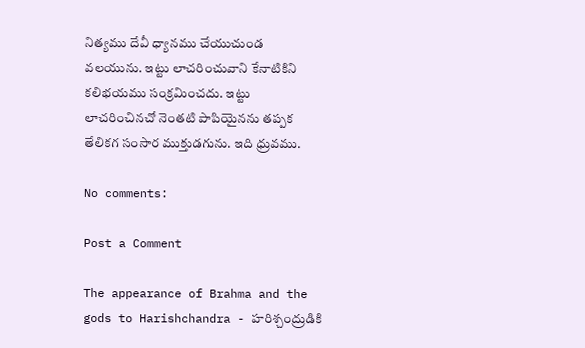నిత్యము దేవీ ధ్యానము చేయుచుండ వలయును. ఇట్టు లాచరించువాని కేనాటికిని కలిభయము సంక్రమించదు. ఇట్టు లాచరించినచో నెంతటి పాపియైనను తప్పక తేలికగ సంసార ముక్తుడగును. ఇది ధ్రువము.

No comments:

Post a Comment

The appearance of Brahma and the gods to Harishchandra - హరిశ్చంద్రుడికి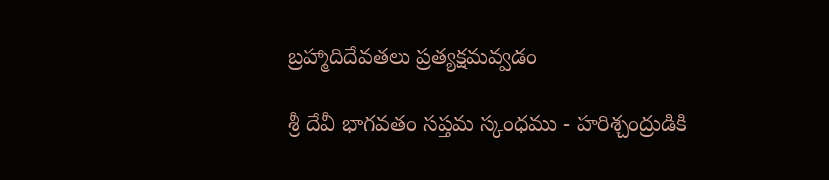బ్రహ్మాదిదేవతలు ప్రత్యక్షమవ్వడం

శ్రీ దేవీ భాగవతం సప్తమ స్కంధము - హరిశ్చంద్రుడికి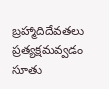బ్రహ్మాదిదేవతలు ప్రత్యక్షమవ్వడం సూతు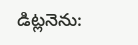డిట్లనెను: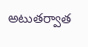అటుతర్వాత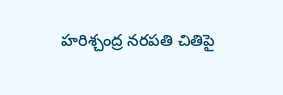హరిశ్చంద్ర నరపతి చితిపై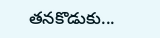తనకొడుకు...